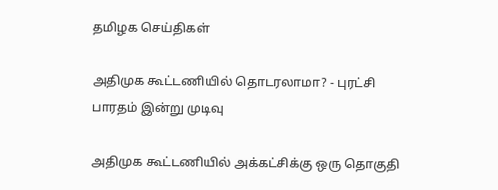தமிழக செய்திகள்

அதிமுக கூட்டணியில் தொடரலாமா? - புரட்சி பாரதம் இன்று முடிவு

அதிமுக கூட்டணியில் அக்கட்சிக்கு ஒரு தொகுதி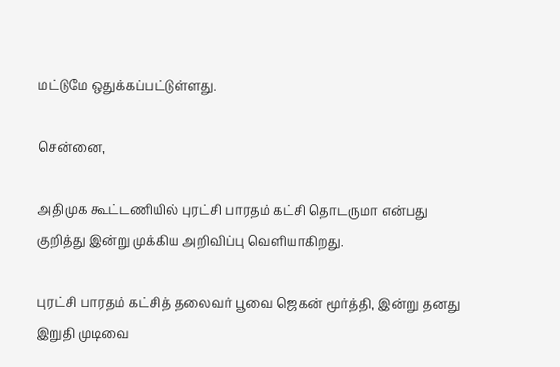மட்டுமே ஒதுக்கப்பட்டுள்ளது.

சென்னை,

அதிமுக கூட்டணியில் புரட்சி பாரதம் கட்சி தொடருமா என்பது குறித்து இன்று முக்கிய அறிவிப்பு வெளியாகிறது.

புரட்சி பாரதம் கட்சித் தலைவர் பூவை ஜெகன் மூர்த்தி, இன்று தனது இறுதி முடிவை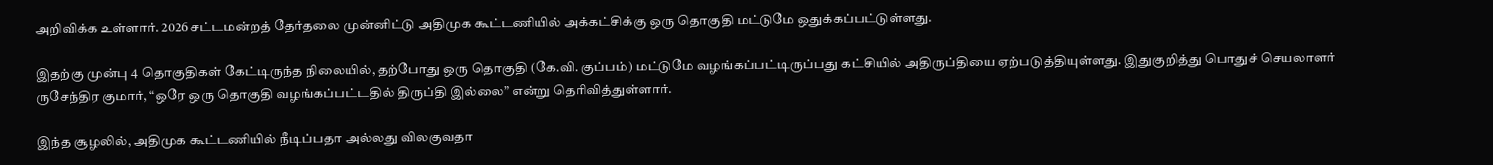அறிவிக்க உள்ளார். 2026 சட்டமன்றத் தேர்தலை முன்னிட்டு அதிமுக கூட்டணியில் அக்கட்சிக்கு ஒரு தொகுதி மட்டுமே ஒதுக்கப்பட்டுள்ளது.

இதற்கு முன்பு 4 தொகுதிகள் கேட்டிருந்த நிலையில், தற்போது ஒரு தொகுதி (கே.வி. குப்பம்) மட்டுமே வழங்கப்பட்டிருப்பது கட்சியில் அதிருப்தியை ஏற்படுத்தியுள்ளது. இதுகுறித்து பொதுச் செயலாளர் ருசேந்திர குமார், “ஒரே ஒரு தொகுதி வழங்கப்பட்டதில் திருப்தி இல்லை” என்று தெரிவித்துள்ளார்.

இந்த சூழலில், அதிமுக கூட்டணியில் நீடிப்பதா அல்லது விலகுவதா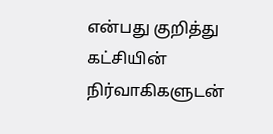என்பது குறித்து கட்சியின் நிர்வாகிகளுடன்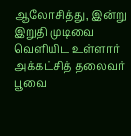ஆலோசித்து, இன்று இறுதி முடிவை வெளியிட உள்ளார் அக்கட்சித் தலைவர் பூவை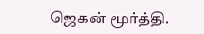ஜெகன் மூர்த்தி.